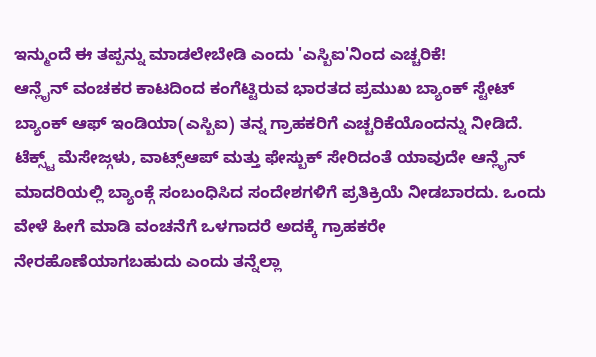ಇನ್ಮುಂದೆ ಈ ತಪ್ಪನ್ನು ಮಾಡಲೇಬೇಡಿ ಎಂದು 'ಎಸ್ಬಿಐ'ನಿಂದ ಎಚ್ಚರಿಕೆ!
ಆನ್ಲೈನ್ ವಂಚಕರ ಕಾಟದಿಂದ ಕಂಗೆಟ್ಟಿರುವ ಭಾರತದ ಪ್ರಮುಖ ಬ್ಯಾಂಕ್ ಸ್ಟೇಟ್ ಬ್ಯಾಂಕ್ ಆಫ್ ಇಂಡಿಯಾ(ಎಸ್ಬಿಐ) ತನ್ನ ಗ್ರಾಹಕರಿಗೆ ಎಚ್ಚರಿಕೆಯೊಂದನ್ನು ನೀಡಿದೆ. ಟೆಕ್ಸ್ಟ್ ಮೆಸೇಜ್ಗಳು, ವಾಟ್ಸ್ಆಪ್ ಮತ್ತು ಫೇಸ್ಬುಕ್ ಸೇರಿದಂತೆ ಯಾವುದೇ ಆನ್ಲೈನ್ ಮಾದರಿಯಲ್ಲಿ ಬ್ಯಾಂಕ್ಗೆ ಸಂಬಂಧಿಸಿದ ಸಂದೇಶಗಳಿಗೆ ಪ್ರತಿಕ್ರಿಯೆ ನೀಡಬಾರದು. ಒಂದು ವೇಳೆ ಹೀಗೆ ಮಾಡಿ ವಂಚನೆಗೆ ಒಳಗಾದರೆ ಅದಕ್ಕೆ ಗ್ರಾಹಕರೇ ನೇರಹೊಣೆಯಾಗಬಹುದು ಎಂದು ತನ್ನೆಲ್ಲಾ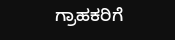ಗ್ರಾಹಕರಿಗೆ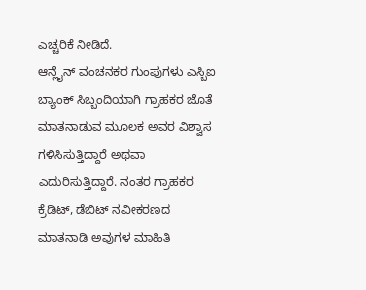ಎಚ್ಚರಿಕೆ ನೀಡಿದೆ.
ಆನ್ಲೈನ್ ವಂಚನಕರ ಗುಂಪುಗಳು ಎಸ್ಬಿಐ ಬ್ಯಾಂಕ್ ಸಿಬ್ಬಂದಿಯಾಗಿ ಗ್ರಾಹಕರ ಜೊತೆ ಮಾತನಾಡುವ ಮೂಲಕ ಅವರ ವಿಶ್ವಾಸ ಗಳಿಸಿಸುತ್ತಿದ್ದಾರೆ ಅಥವಾ ಎದುರಿಸುತ್ತಿದ್ದಾರೆ. ನಂತರ ಗ್ರಾಹಕರ ಕ್ರೆಡಿಟ್, ಡೆಬಿಟ್ ನವೀಕರಣದ ಮಾತನಾಡಿ ಅವುಗಳ ಮಾಹಿತಿ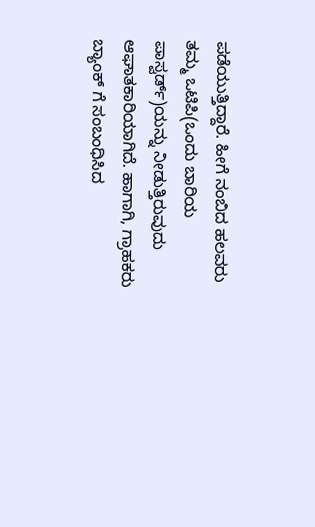ಪಡೆಯುತ್ತಿದ್ದಾರೆ. ಹೀಗೆ ನಂಬಿದ ಹಲವರು ತಮ್ಮ ಒಟಿಪಿ(ಒಂದು ಬಾರಿಯ ಪಾಸ್ವರ್ಡ್)ಯನ್ನು ನೀಡುತ್ತಿರುವುದು ಆಘಾತಕಾರಿಯಾಗಿದೆ. ಹಾಗಾಗಿ, ಗ್ರಾಹಕರು ಬ್ಯಾಂಕ್ ಗೆ ಸಂಬಂಧಿಸಿದ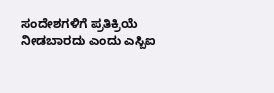ಸಂದೇಶಗಳಿಗೆ ಪ್ರತಿಕ್ರಿಯೆ ನೀಡಬಾರದು ಎಂದು ಎಸ್ಬಿಐ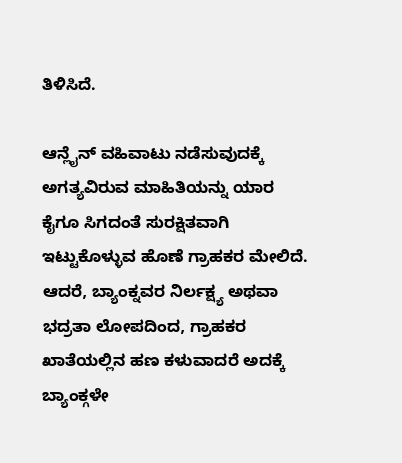ತಿಳಿಸಿದೆ.

ಆನ್ಲೈನ್ ವಹಿವಾಟು ನಡೆಸುವುದಕ್ಕೆ ಅಗತ್ಯವಿರುವ ಮಾಹಿತಿಯನ್ನು ಯಾರ ಕೈಗೂ ಸಿಗದಂತೆ ಸುರಕ್ಷಿತವಾಗಿ ಇಟ್ಟುಕೊಳ್ಳುವ ಹೊಣೆ ಗ್ರಾಹಕರ ಮೇಲಿದೆ. ಆದರೆ, ಬ್ಯಾಂಕ್ನವರ ನಿರ್ಲಕ್ಷ್ಯ ಅಥವಾ ಭದ್ರತಾ ಲೋಪದಿಂದ, ಗ್ರಾಹಕರ ಖಾತೆಯಲ್ಲಿನ ಹಣ ಕಳುವಾದರೆ ಅದಕ್ಕೆ ಬ್ಯಾಂಕ್ಗಳೇ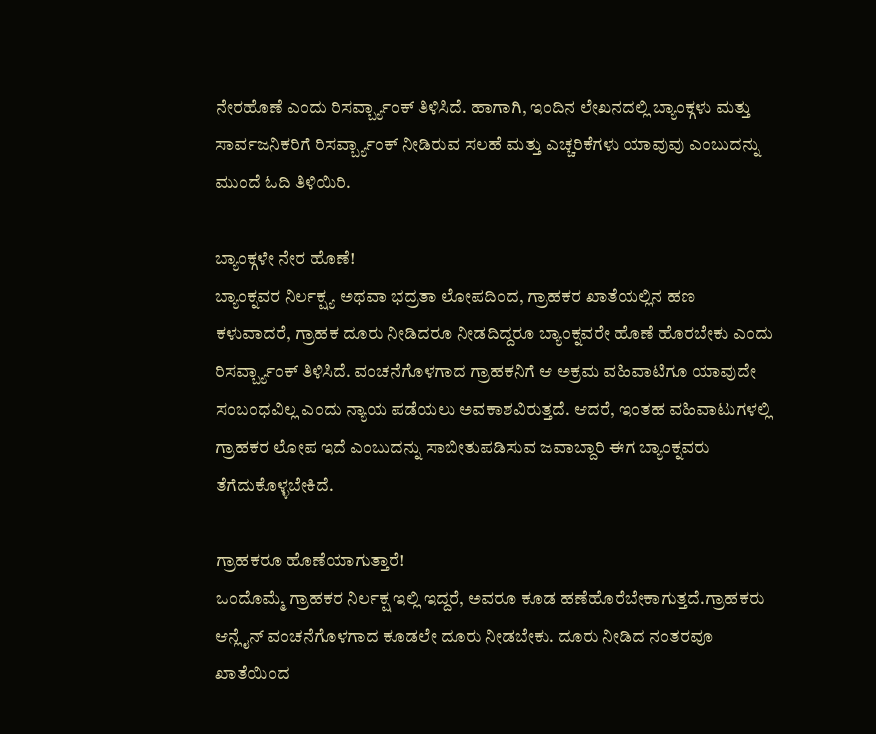ನೇರಹೊಣೆ ಎಂದು ರಿಸರ್ವ್ಬ್ಯಾಂಕ್ ತಿಳಿಸಿದೆ. ಹಾಗಾಗಿ, ಇಂದಿನ ಲೇಖನದಲ್ಲಿ ಬ್ಯಾಂಕ್ಗಳು ಮತ್ತು ಸಾರ್ವಜನಿಕರಿಗೆ ರಿಸರ್ವ್ಬ್ಯಾಂಕ್ ನೀಡಿರುವ ಸಲಹೆ ಮತ್ತು ಎಚ್ಚರಿಕೆಗಳು ಯಾವುವು ಎಂಬುದನ್ನು ಮುಂದೆ ಓದಿ ತಿಳಿಯಿರಿ.

ಬ್ಯಾಂಕ್ಗಳೇ ನೇರ ಹೊಣೆ!
ಬ್ಯಾಂಕ್ನವರ ನಿರ್ಲಕ್ಷ್ಯ ಅಥವಾ ಭದ್ರತಾ ಲೋಪದಿಂದ, ಗ್ರಾಹಕರ ಖಾತೆಯಲ್ಲಿನ ಹಣ ಕಳುವಾದರೆ, ಗ್ರಾಹಕ ದೂರು ನೀಡಿದರೂ ನೀಡದಿದ್ದರೂ ಬ್ಯಾಂಕ್ನವರೇ ಹೊಣೆ ಹೊರಬೇಕು ಎಂದು ರಿಸರ್ವ್ಬ್ಯಾಂಕ್ ತಿಳಿಸಿದೆ. ವಂಚನೆಗೊಳಗಾದ ಗ್ರಾಹಕನಿಗೆ ಆ ಅಕ್ರಮ ವಹಿವಾಟಿಗೂ ಯಾವುದೇ ಸಂಬಂಧವಿಲ್ಲ ಎಂದು ನ್ಯಾಯ ಪಡೆಯಲು ಅವಕಾಶವಿರುತ್ತದೆ. ಆದರೆ, ಇಂತಹ ವಹಿವಾಟುಗಳಲ್ಲಿ ಗ್ರಾಹಕರ ಲೋಪ ಇದೆ ಎಂಬುದನ್ನು ಸಾಬೀತುಪಡಿಸುವ ಜವಾಬ್ದಾರಿ ಈಗ ಬ್ಯಾಂಕ್ನವರು ತೆಗೆದುಕೊಳ್ಳಬೇಕಿದೆ.

ಗ್ರಾಹಕರೂ ಹೊಣೆಯಾಗುತ್ತಾರೆ!
ಒಂದೊಮ್ಮೆ ಗ್ರಾಹಕರ ನಿರ್ಲಕ್ಷ ಇಲ್ಲಿ ಇದ್ದರೆ, ಅವರೂ ಕೂಡ ಹಣೆಹೊರೆಬೇಕಾಗುತ್ತದೆ.ಗ್ರಾಹಕರು ಆನ್ಲೈನ್ ವಂಚನೆಗೊಳಗಾದ ಕೂಡಲೇ ದೂರು ನೀಡಬೇಕು. ದೂರು ನೀಡಿದ ನಂತರವೂ ಖಾತೆಯಿಂದ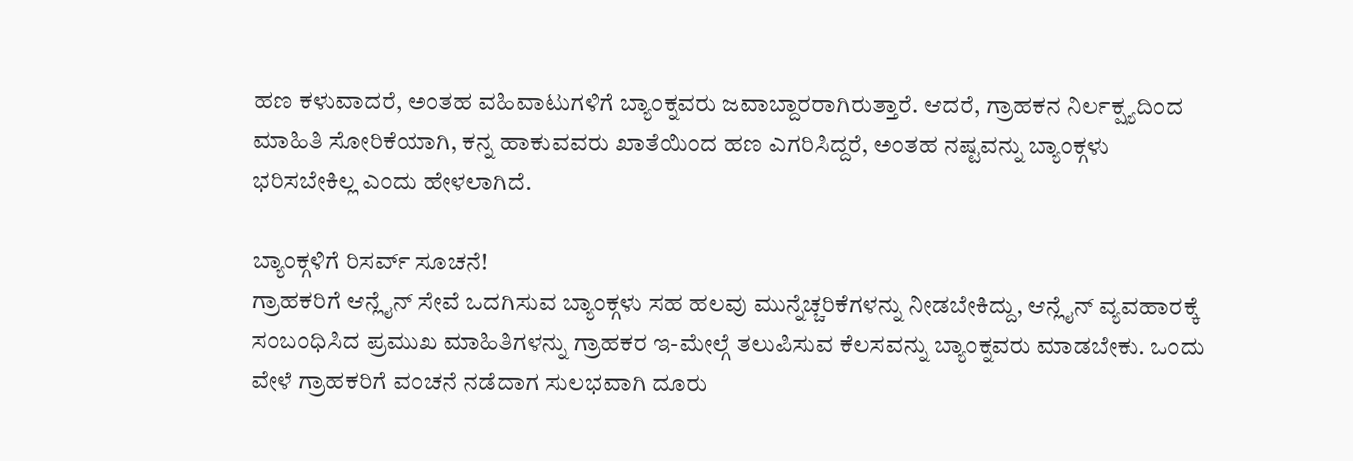ಹಣ ಕಳುವಾದರೆ, ಅಂತಹ ವಹಿವಾಟುಗಳಿಗೆ ಬ್ಯಾಂಕ್ನವರು ಜವಾಬ್ದಾರರಾಗಿರುತ್ತಾರೆ. ಆದರೆ, ಗ್ರಾಹಕನ ನಿರ್ಲಕ್ಷ್ಯದಿಂದ ಮಾಹಿತಿ ಸೋರಿಕೆಯಾಗಿ, ಕನ್ನ ಹಾಕುವವರು ಖಾತೆಯಿಂದ ಹಣ ಎಗರಿಸಿದ್ದರೆ, ಅಂತಹ ನಷ್ಟವನ್ನು ಬ್ಯಾಂಕ್ಗಳು ಭರಿಸಬೇಕಿಲ್ಲ ಎಂದು ಹೇಳಲಾಗಿದೆ.

ಬ್ಯಾಂಕ್ಗಳಿಗೆ ರಿಸರ್ವ್ ಸೂಚನೆ!
ಗ್ರಾಹಕರಿಗೆ ಆನ್ಲೈನ್ ಸೇವೆ ಒದಗಿಸುವ ಬ್ಯಾಂಕ್ಗಳು ಸಹ ಹಲವು ಮುನ್ನೆಚ್ಚರಿಕೆಗಳನ್ನು ನೀಡಬೇಕಿದ್ದು, ಆನ್ಲೈನ್ ವ್ಯವಹಾರಕ್ಕೆ ಸಂಬಂಧಿಸಿದ ಪ್ರಮುಖ ಮಾಹಿತಿಗಳನ್ನು ಗ್ರಾಹಕರ ಇ-ಮೇಲ್ಗೆ ತಲುಪಿಸುವ ಕೆಲಸವನ್ನು ಬ್ಯಾಂಕ್ನವರು ಮಾಡಬೇಕು. ಒಂದು ವೇಳೆ ಗ್ರಾಹಕರಿಗೆ ವಂಚನೆ ನಡೆದಾಗ ಸುಲಭವಾಗಿ ದೂರು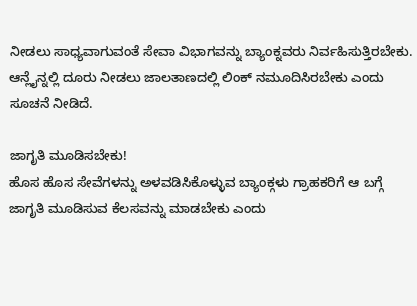ನೀಡಲು ಸಾಧ್ಯವಾಗುವಂತೆ ಸೇವಾ ವಿಭಾಗವನ್ನು ಬ್ಯಾಂಕ್ನವರು ನಿರ್ವಹಿಸುತ್ತಿರಬೇಕು. ಆನ್ಲೈನ್ನಲ್ಲಿ ದೂರು ನೀಡಲು ಜಾಲತಾಣದಲ್ಲಿ ಲಿಂಕ್ ನಮೂದಿಸಿರಬೇಕು ಎಂದು ಸೂಚನೆ ನೀಡಿದೆ.

ಜಾಗೃತಿ ಮೂಡಿಸಬೇಕು!
ಹೊಸ ಹೊಸ ಸೇವೆಗಳನ್ನು ಅಳವಡಿಸಿಕೊಳ್ಳುವ ಬ್ಯಾಂಕ್ಗಳು ಗ್ರಾಹಕರಿಗೆ ಆ ಬಗ್ಗೆ ಜಾಗೃತಿ ಮೂಡಿಸುವ ಕೆಲಸವನ್ನು ಮಾಡಬೇಕು ಎಂದು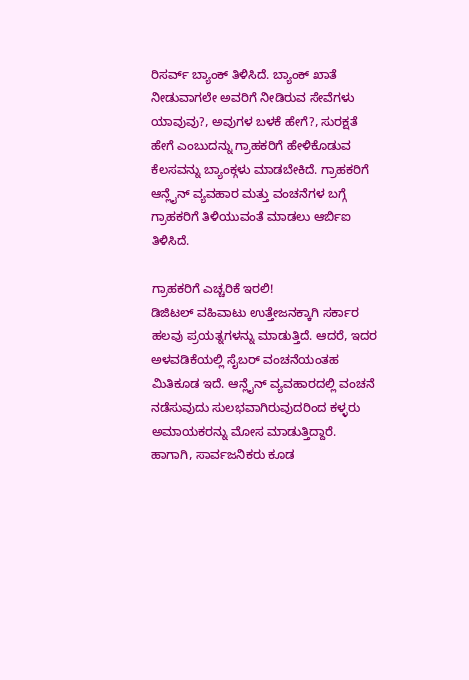ರಿಸರ್ವ್ ಬ್ಯಾಂಕ್ ತಿಳಿಸಿದೆ. ಬ್ಯಾಂಕ್ ಖಾತೆ ನೀಡುವಾಗಲೇ ಅವರಿಗೆ ನೀಡಿರುವ ಸೇವೆಗಳು ಯಾವುವು?, ಅವುಗಳ ಬಳಕೆ ಹೇಗೆ?, ಸುರಕ್ಷತೆ ಹೇಗೆ ಎಂಬುದನ್ನು ಗ್ರಾಹಕರಿಗೆ ಹೇಳಿಕೊಡುವ ಕೆಲಸವನ್ನು ಬ್ಯಾಂಕ್ಗಳು ಮಾಡಬೇಕಿದೆ. ಗ್ರಾಹಕರಿಗೆ ಆನ್ಲೈನ್ ವ್ಯವಹಾರ ಮತ್ತು ವಂಚನೆಗಳ ಬಗ್ಗೆ ಗ್ರಾಹಕರಿಗೆ ತಿಳಿಯುವಂತೆ ಮಾಡಲು ಆರ್ಬಿಐ ತಿಳಿಸಿದೆ.

ಗ್ರಾಹಕರಿಗೆ ಎಚ್ಚರಿಕೆ ಇರಲಿ!
ಡಿಜಿಟಲ್ ವಹಿವಾಟು ಉತ್ತೇಜನಕ್ಕಾಗಿ ಸರ್ಕಾರ ಹಲವು ಪ್ರಯತ್ನಗಳನ್ನು ಮಾಡುತ್ತಿದೆ. ಆದರೆ, ಇದರ ಅಳವಡಿಕೆಯಲ್ಲಿ ಸೈಬರ್ ವಂಚನೆಯಂತಹ ಮಿತಿಕೂಡ ಇದೆ. ಆನ್ಲೈನ್ ವ್ಯವಹಾರದಲ್ಲಿ ವಂಚನೆ ನಡೆಸುವುದು ಸುಲಭವಾಗಿರುವುದರಿಂದ ಕಳ್ಳರು ಅಮಾಯಕರನ್ನು ಮೋಸ ಮಾಡುತ್ತಿದ್ದಾರೆ. ಹಾಗಾಗಿ, ಸಾರ್ವಜನಿಕರು ಕೂಡ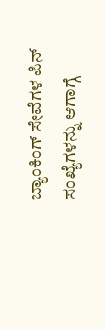ಬ್ಯಾಂಕಿಂಗ್ ಸೇವೆಗಳ ಪಿನ್ ಸಂಖ್ಯೆಗಳನ್ನು ಆಗಾಗ್ಗೆ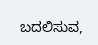ಬದಲಿಸುವ,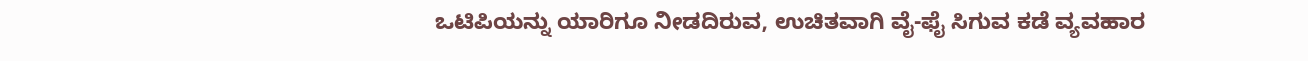ಒಟಿಪಿಯನ್ನು ಯಾರಿಗೂ ನೀಡದಿರುವ, ಉಚಿತವಾಗಿ ವೈ-ಫೈ ಸಿಗುವ ಕಡೆ ವ್ಯವಹಾರ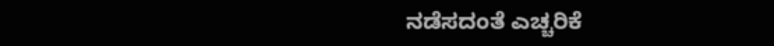ನಡೆಸದಂತೆ ಎಚ್ಚರಿಕೆ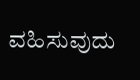ವಹಿಸುವುದು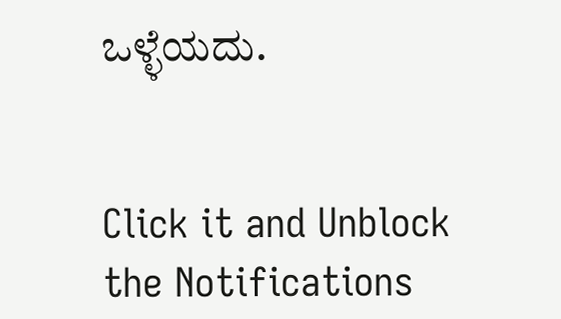ಒಳ್ಳೆಯದು.


Click it and Unblock the Notifications